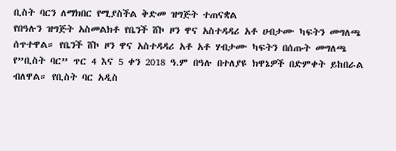ቢስት ባርን ለማክበር የሚያስችል ቅድመ ዝግጅት ተጠናቋል
የበዓሉን ዝግጅት አስመልክቶ የቤንች ሸኮ ዞን ዋና አስተዳዳሪ አቶ ሀብታሙ ካፍትን መግለጫ ሰጥተዋል። የቤንች ሸኮ ዞን ዋና አስተዳዳሪ አቶ አቶ ሃብታሙ ካፍትን በሰጡት መግለጫ የ”ቢስት ባር” ጥር 4 እና 5 ቀን 2018 ዓ.ም በዓሉ በተለያዩ ክዋኔዎች በድምቀት ይከበራል ብለዋል። የቢስት ባር አዲስ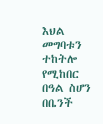እህል መግባቱን ተከትሎ የሚከበር በዓል ስሆን በቤንች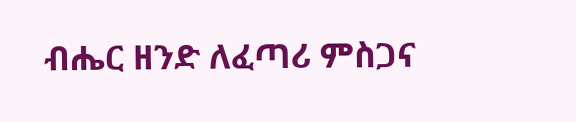ብሔር ዘንድ ለፈጣሪ ምስጋና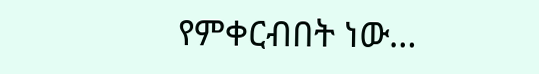የምቀርብበት ነው…